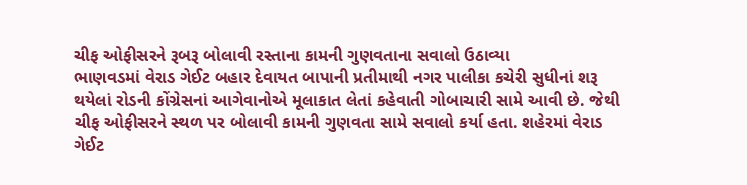ચીફ ઓફીસરને રૂબરૂ બોલાવી રસ્તાના કામની ગુણવતાના સવાલો ઉઠાવ્યા
ભાણવડમાં વેરાડ ગેઈટ બહાર દેવાયત બાપાની પ્રતીમાથી નગર પાલીકા કચેરી સુધીનાં શરૂ થયેલાં રોડની કોંગ્રેસનાં આગેવાનોએ મૂલાકાત લેતાં કહેવાતી ગોબાચારી સામે આવી છે. જેથી ચીફ ઓફીસરને સ્થળ પર બોલાવી કામની ગુણવતા સામે સવાલો કર્યા હતા. શહેરમાં વેરાડ ગેઈટ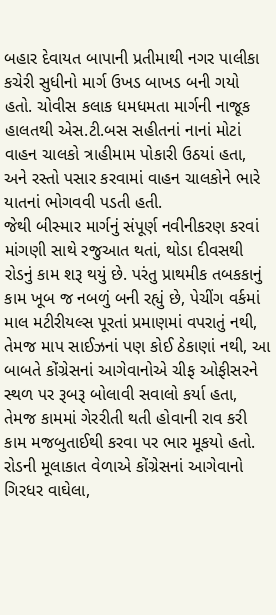બહાર દેવાયત બાપાની પ્રતીમાથી નગર પાલીકા કચેરી સુધીનો માર્ગ ઉખડ બાખડ બની ગયો હતો. ચોવીસ કલાક ધમધમતા માર્ગની નાજૂક હાલતથી એસ.ટી.બસ સહીતનાં નાનાં મોટાં વાહન ચાલકો ત્રાહીમામ પોકારી ઉઠયાં હતા, અને રસ્તો પસાર કરવામાં વાહન ચાલકોને ભારે યાતનાં ભોગવવી પડતી હતી.
જેથી બીસ્માર માર્ગનું સંપૂર્ણ નવીનીકરણ કરવાં માંગણી સાથે રજુઆત થતાં, થોડા દીવસથી રોડનું કામ શરૂ થયું છે. પરંતુ પ્રાથમીક તબકકાનું કામ ખૂબ જ નબળું બની રહ્યું છે, પેચીંગ વર્કમાં માલ મટીરીયલ્સ પૂરતાં પ્રમાણમાં વપરાતું નથી, તેમજ માપ સાઈઝનાં પણ કોઈ ઠેકાણાં નથી, આ બાબતે કોંગ્રેસનાં આગેવાનોએ ચીફ ઓફીસરને સ્થળ પર રૂબરૂ બોલાવી સવાલો કર્યા હતા, તેમજ કામમાં ગેરરીતી થતી હોવાની રાવ કરી કામ મજબુતાઈથી કરવા પર ભાર મૂકયો હતો. રોડની મૂલાકાત વેળાએ કોંગ્રેસનાં આગેવાનો ગિરધર વાઘેલા,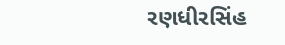રણધીરસિંહ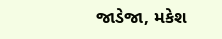જાડેજા, મકેશ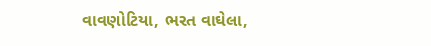વાવણોટિયા, ભરત વાઘેલા,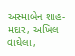અસ્માબેન શાહ-મદાર, અખિલ વાઘેલા,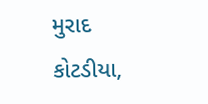મુરાદ કોટડીયા,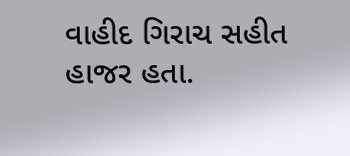વાહીદ ગિરાચ સહીત હાજર હતા.